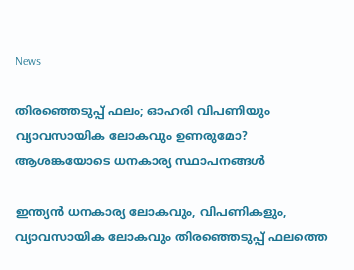News

തിരഞ്ഞെടുപ്പ് ഫലം; ഓഹരി വിപണിയും വ്യാവസായിക ലോകവും ഉണരുമോ? ആശങ്കയോടെ ധനകാര്യ സ്ഥാപനങ്ങള്‍

ഇന്ത്യന്‍ ധനകാര്യ ലോകവും, വിപണികളും, വ്യാവസായിക ലോകവും തിരഞ്ഞെടുപ്പ് ഫലത്തെ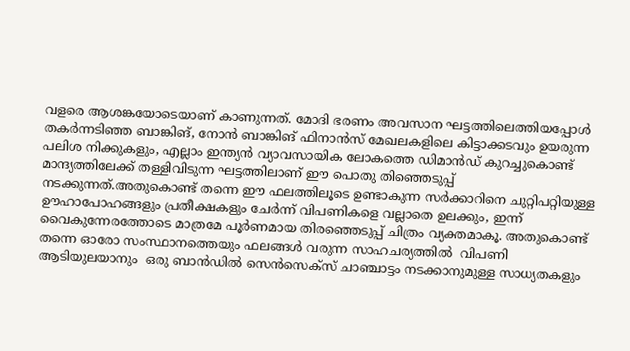വളരെ ആശങ്കയോടെയാണ് കാണുന്നത്. മോദി ഭരണം അവസാന ഘട്ടത്തിലെത്തിയപ്പോള്‍ തകര്‍ന്നടിഞ്ഞ ബാങ്കിങ്, നോന്‍ ബാങ്കിങ് ഫിനാന്‍സ് മേഖലകളിലെ കിട്ടാക്കടവും ഉയരുന്ന പലിശ നിക്കുകളും, എല്ലാം ഇന്ത്യന്‍ വ്യാവസായിക ലോകത്തെ ഡിമാന്‍ഡ് കുറച്ചുകൊണ്ട് മാന്ദ്യത്തിലേക്ക് തള്ളിവിടുന്ന ഘട്ടത്തിലാണ് ഈ പൊതു തിഞ്ഞെടുപ്പ് നടക്കുന്നത്.അതുകൊണ്ട് തന്നെ ഈ ഫലത്തിലൂടെ ഉണ്ടാകുന്ന സര്‍ക്കാറിനെ ചുറ്റിപറ്റിയുള്ള ഊഹാപോഹങ്ങളും പ്രതീക്ഷകളും ചേര്‍ന്ന് വിപണികളെ വല്ലാതെ ഉലക്കും, ഇന്ന് വൈകുന്നേരത്തോടെ മാത്രമേ പൂര്‍ണമായ തിരഞ്ഞെടുപ്പ് ചിത്രം വ്യക്തമാകൂ. അതുകൊണ്ട് തന്നെ ഓരോ സംസ്ഥാനത്തെയും ഫലങ്ങള്‍ വരുന്ന സാഹചര്യത്തില്‍  വിപണി ആടിയുലയാനും  ഒരു ബാന്‍ഡില്‍ സെന്‍സെക്‌സ് ചാഞ്ചാട്ടം നടക്കാനുമുള്ള സാധ്യതകളും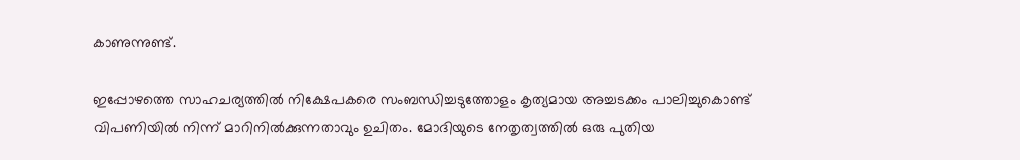കാണുന്നുണ്ട്.

ഇപ്പോഴത്തെ സാഹചര്യത്തില്‍ നിക്ഷേപകരെ സംബന്ധിച്ചടുത്തോളം കൃത്യമായ അച്ചടക്കം പാലിച്ചുകൊണ്ട് വിപണിയില്‍ നിന്ന് മാറിനില്‍ക്കുന്നതാവും ഉചിതം. മോദിയുടെ നേതൃത്വത്തില്‍ ഒരു പുതിയ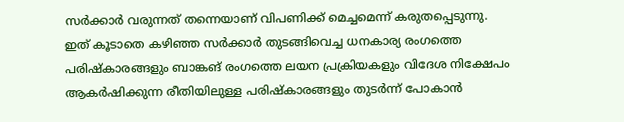സര്‍ക്കാര്‍ വരുന്നത് തന്നെയാണ് വിപണിക്ക് മെച്ചമെന്ന് കരുതപ്പെടുന്നു. ഇത് കൂടാതെ കഴിഞ്ഞ സര്‍ക്കാര്‍ തുടങ്ങിവെച്ച ധനകാര്യ രംഗത്തെ പരിഷ്‌കാരങ്ങളും ബാങ്കങ് രംഗത്തെ ലയന പ്രക്രിയകളും വിദേശ നിക്ഷേപം ആകര്‍ഷിക്കുന്ന രീതിയിലുള്ള പരിഷ്‌കാരങ്ങളും തുടര്‍ന്ന് പോകാന്‍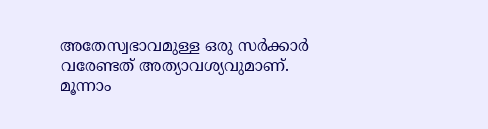അതേസ്വഭാവമുള്ള ഒരു സര്‍ക്കാര്‍ വരേണ്ടത് അത്യാവശ്യവുമാണ്. മൂന്നാം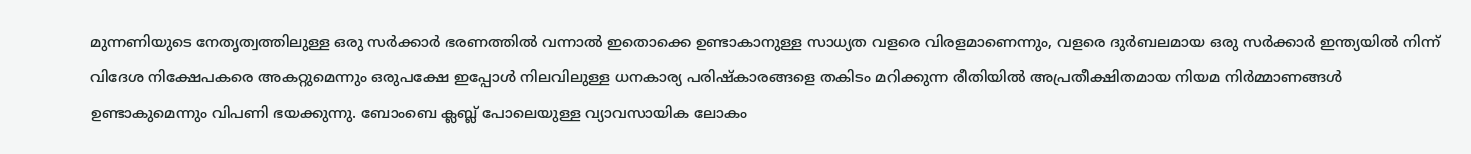മുന്നണിയുടെ നേതൃത്വത്തിലുള്ള ഒരു സര്‍ക്കാര്‍ ഭരണത്തില്‍ വന്നാല്‍ ഇതൊക്കെ ഉണ്ടാകാനുള്ള സാധ്യത വളരെ വിരളമാണെന്നും, വളരെ ദുര്‍ബലമായ ഒരു സര്‍ക്കാര്‍ ഇന്ത്യയില്‍ നിന്ന് വിദേശ നിക്ഷേപകരെ അകറ്റുമെന്നും ഒരുപക്ഷേ ഇപ്പോള്‍ നിലവിലുള്ള ധനകാര്യ പരിഷ്‌കാരങ്ങളെ തകിടം മറിക്കുന്ന രീതിയില്‍ അപ്രതീക്ഷിതമായ നിയമ നിര്‍മ്മാണങ്ങള്‍ ഉണ്ടാകുമെന്നും വിപണി ഭയക്കുന്നു. ബോംബെ ക്ലബ്ല് പോലെയുള്ള വ്യാവസായിക ലോകം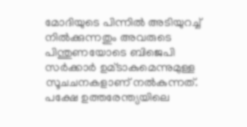മോദിയുടെ പിന്നില്‍ അടിയുറച്ച് നില്‍ക്കുന്നതും അവരുടെ പിന്തുണയോടെ ബിജെപി സര്‍ക്കാര്‍ ഉമ്ടാകുമെന്നുമുള്ള സൂചചനകളാണ് നല്‍കുന്നത്. പക്ഷേ ഉത്തരേന്ത്യയിലെ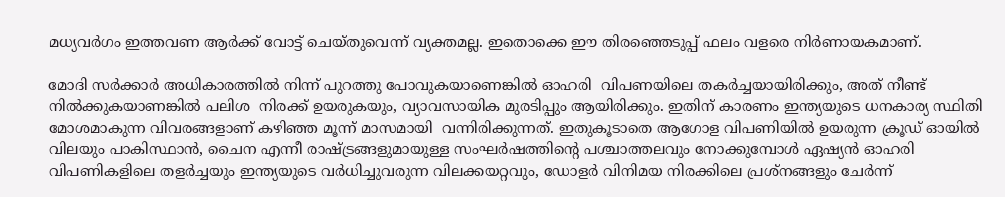മധ്യവര്‍ഗം ഇത്തവണ ആര്‍ക്ക് വോട്ട് ചെയ്തുവെന്ന് വ്യക്തമല്ല. ഇതൊക്കെ ഈ തിരഞ്ഞെടുപ്പ് ഫലം വളരെ നിര്‍ണായകമാണ്.

മോദി സര്‍ക്കാര്‍ അധികാരത്തില്‍ നിന്ന് പുറത്തു പോവുകയാണെങ്കില്‍ ഓഹരി  വിപണയിലെ തകര്‍ച്ചയായിരിക്കും, അത് നീണ്ട് നില്‍ക്കുകയാണങ്കില്‍ പലിശ  നിരക്ക് ഉയരുകയും, വ്യാവസായിക മുരടിപ്പും ആയിരിക്കും. ഇതിന് കാരണം ഇന്ത്യയുടെ ധനകാര്യ സ്ഥിതി മോശമാകുന്ന വിവരങ്ങളാണ് കഴിഞ്ഞ മൂന്ന് മാസമായി  വന്നിരിക്കുന്നത്. ഇതുകൂടാതെ ആഗോള വിപണിയില്‍ ഉയരുന്ന ക്രൂഡ് ഓയില്‍ വിലയും പാകിസ്ഥാന്‍, ചൈന എന്നീ രാഷ്ട്രങ്ങളുമായുള്ള സംഘര്‍ഷത്തിന്റെ പശ്ചാത്തലവും നോക്കുമ്പോള്‍ ഏഷ്യന്‍ ഓഹരി വിപണികളിലെ തളര്‍ച്ചയും ഇന്ത്യയുടെ വര്‍ധിച്ചുവരുന്ന വിലക്കയറ്റവും, ഡോളര്‍ വിനിമയ നിരക്കിലെ പ്രശ്‌നങ്ങളും ചേര്‍ന്ന്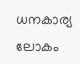ധനകാര്യ ലോകം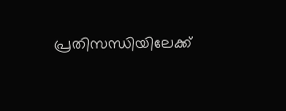പ്രതിസന്ധിയിലേക്ക്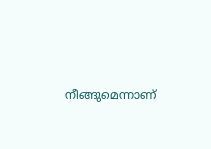നീങ്ങുമെന്നാണ്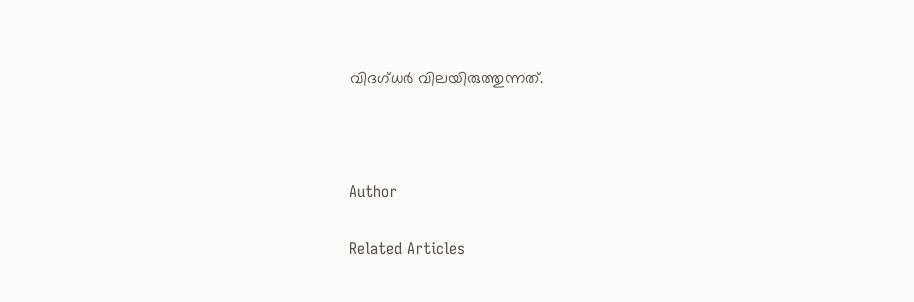വിദഗ്ധര്‍ വിലയിരുത്തുന്നത്.



Author

Related Articles